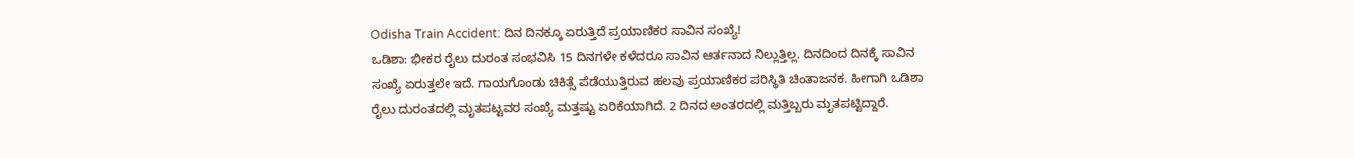Odisha Train Accident: ದಿನ ದಿನಕ್ಕೂ ಏರುತ್ತಿದೆ ಪ್ರಯಾಣಿಕರ ಸಾವಿನ ಸಂಖ್ಯೆ!
ಒಡಿಶಾ: ಭೀಕರ ರೈಲು ದುರಂತ ಸಂಭವಿಸಿ 15 ದಿನಗಳೇ ಕಳೆದರೂ ಸಾವಿನ ಆರ್ತನಾದ ನಿಲ್ಲುತ್ತಿಲ್ಲ. ದಿನದಿಂದ ದಿನಕ್ಕೆ ಸಾವಿನ ಸಂಖ್ಯೆ ಏರುತ್ತಲೇ ಇದೆ. ಗಾಯಗೊಂಡು ಚಿಕಿತ್ಸೆ ಪೆಡೆಯುತ್ತಿರುವ ಹಲವು ಪ್ರಯಾಣಿಕರ ಪರಿಸ್ಥಿತಿ ಚಿಂತಾಜನಕ. ಹೀಗಾಗಿ ಒಡಿಶಾ ರೈಲು ದುರಂತದಲ್ಲಿ ಮೃತಪಟ್ಟವರ ಸಂಖ್ಯೆ ಮತ್ತಷ್ಟು ಏರಿಕೆಯಾಗಿದೆ. 2 ದಿನದ ಅಂತರದಲ್ಲಿ ಮತ್ತಿಬ್ಬರು ಮೃತಪಟ್ಟಿದ್ದಾರೆ.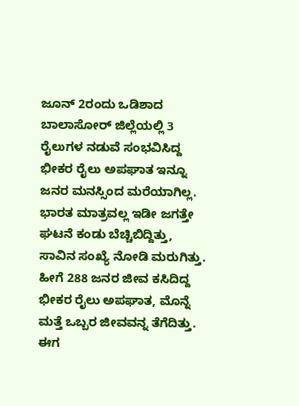ಜೂನ್ 2ರಂದು ಒಡಿಶಾದ ಬಾಲಾಸೋರ್ ಜಿಲ್ಲೆಯಲ್ಲಿ 3 ರೈಲುಗಳ ನಡುವೆ ಸಂಭವಿಸಿದ್ದ ಭೀಕರ ರೈಲು ಅಪಘಾತ ಇನ್ನೂ ಜನರ ಮನಸ್ಸಿಂದ ಮರೆಯಾಗಿಲ್ಲ. ಭಾರತ ಮಾತ್ರವಲ್ಲ ಇಡೀ ಜಗತ್ತೇ ಘಟನೆ ಕಂಡು ಬೆಚ್ಚಿಬಿದ್ದಿತ್ತು, ಸಾವಿನ ಸಂಖ್ಯೆ ನೋಡಿ ಮರುಗಿತ್ತು. ಹೀಗೆ 288 ಜನರ ಜೀವ ಕಸಿದಿದ್ದ ಭೀಕರ ರೈಲು ಅಪಘಾತ, ಮೊನ್ನೆ ಮತ್ತೆ ಒಬ್ಬರ ಜೀವವನ್ನ ತೆಗೆದಿತ್ತು. ಈಗ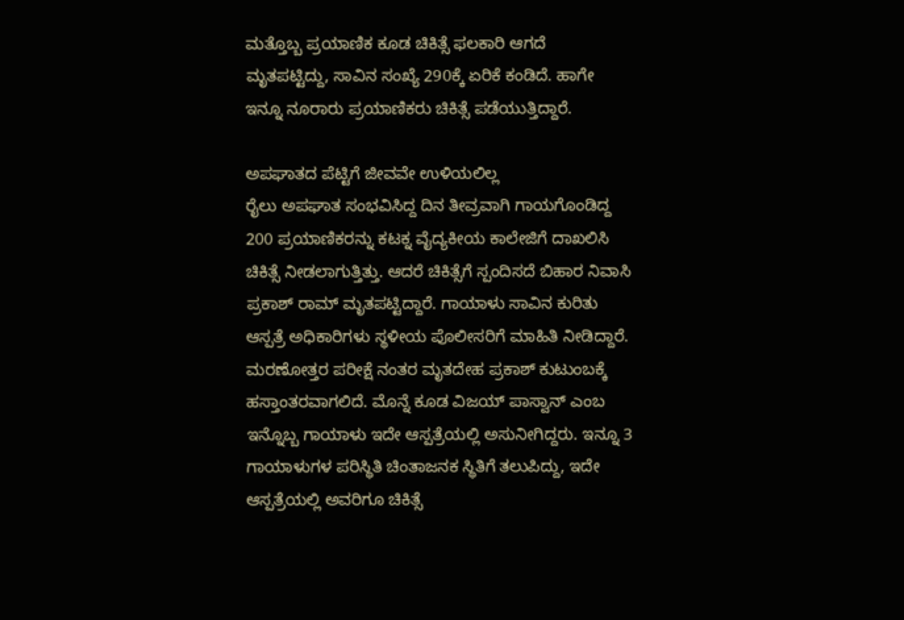ಮತ್ತೊಬ್ಬ ಪ್ರಯಾಣಿಕ ಕೂಡ ಚಿಕಿತ್ಸೆ ಫಲಕಾರಿ ಆಗದೆ ಮೃತಪಟ್ಟಿದ್ದು, ಸಾವಿನ ಸಂಖ್ಯೆ 290ಕ್ಕೆ ಏರಿಕೆ ಕಂಡಿದೆ. ಹಾಗೇ ಇನ್ನೂ ನೂರಾರು ಪ್ರಯಾಣಿಕರು ಚಿಕಿತ್ಸೆ ಪಡೆಯುತ್ತಿದ್ದಾರೆ.

ಅಪಘಾತದ ಪೆಟ್ಟಿಗೆ ಜೀವವೇ ಉಳಿಯಲಿಲ್ಲ
ರೈಲು ಅಪಘಾತ ಸಂಭವಿಸಿದ್ದ ದಿನ ತೀವ್ರವಾಗಿ ಗಾಯಗೊಂಡಿದ್ದ 200 ಪ್ರಯಾಣಿಕರನ್ನು ಕಟಕ್ನ ವೈದ್ಯಕೀಯ ಕಾಲೇಜಿಗೆ ದಾಖಲಿಸಿ ಚಿಕಿತ್ಸೆ ನೀಡಲಾಗುತ್ತಿತ್ತು. ಆದರೆ ಚಿಕಿತ್ಸೆಗೆ ಸ್ಪಂದಿಸದೆ ಬಿಹಾರ ನಿವಾಸಿ ಪ್ರಕಾಶ್ ರಾಮ್ ಮೃತಪಟ್ಟಿದ್ದಾರೆ. ಗಾಯಾಳು ಸಾವಿನ ಕುರಿತು ಆಸ್ಪತ್ರೆ ಅಧಿಕಾರಿಗಳು ಸ್ಥಳೀಯ ಪೊಲೀಸರಿಗೆ ಮಾಹಿತಿ ನೀಡಿದ್ದಾರೆ. ಮರಣೋತ್ತರ ಪರೀಕ್ಷೆ ನಂತರ ಮೃತದೇಹ ಪ್ರಕಾಶ್ ಕುಟುಂಬಕ್ಕೆ ಹಸ್ತಾಂತರವಾಗಲಿದೆ. ಮೊನ್ನೆ ಕೂಡ ವಿಜಯ್ ಪಾಸ್ವಾನ್ ಎಂಬ ಇನ್ನೊಬ್ಬ ಗಾಯಾಳು ಇದೇ ಆಸ್ಪತ್ರೆಯಲ್ಲಿ ಅಸುನೀಗಿದ್ದರು. ಇನ್ನೂ 3 ಗಾಯಾಳುಗಳ ಪರಿಸ್ಥಿತಿ ಚಿಂತಾಜನಕ ಸ್ಥಿತಿಗೆ ತಲುಪಿದ್ದು, ಇದೇ ಆಸ್ಪತ್ರೆಯಲ್ಲಿ ಅವರಿಗೂ ಚಿಕಿತ್ಸೆ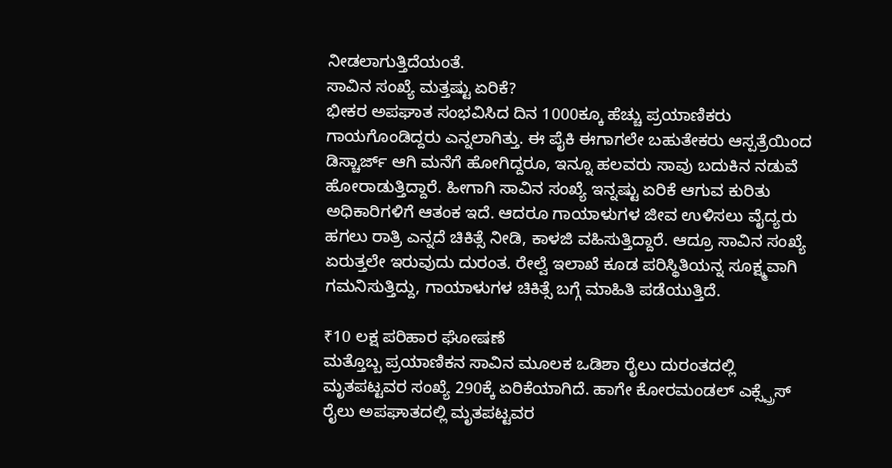ನೀಡಲಾಗುತ್ತಿದೆಯಂತೆ.
ಸಾವಿನ ಸಂಖ್ಯೆ ಮತ್ತಷ್ಟು ಏರಿಕೆ?
ಭೀಕರ ಅಪಘಾತ ಸಂಭವಿಸಿದ ದಿನ 1000ಕ್ಕೂ ಹೆಚ್ಚು ಪ್ರಯಾಣಿಕರು ಗಾಯಗೊಂಡಿದ್ದರು ಎನ್ನಲಾಗಿತ್ತು. ಈ ಪೈಕಿ ಈಗಾಗಲೇ ಬಹುತೇಕರು ಆಸ್ಪತ್ರೆಯಿಂದ ಡಿಸ್ಚಾರ್ಜ್ ಆಗಿ ಮನೆಗೆ ಹೋಗಿದ್ದರೂ, ಇನ್ನೂ ಹಲವರು ಸಾವು ಬದುಕಿನ ನಡುವೆ ಹೋರಾಡುತ್ತಿದ್ದಾರೆ. ಹೀಗಾಗಿ ಸಾವಿನ ಸಂಖ್ಯೆ ಇನ್ನಷ್ಟು ಏರಿಕೆ ಆಗುವ ಕುರಿತು ಅಧಿಕಾರಿಗಳಿಗೆ ಆತಂಕ ಇದೆ. ಆದರೂ ಗಾಯಾಳುಗಳ ಜೀವ ಉಳಿಸಲು ವೈದ್ಯರು ಹಗಲು ರಾತ್ರಿ ಎನ್ನದೆ ಚಿಕಿತ್ಸೆ ನೀಡಿ, ಕಾಳಜಿ ವಹಿಸುತ್ತಿದ್ದಾರೆ. ಆದ್ರೂ ಸಾವಿನ ಸಂಖ್ಯೆ ಏರುತ್ತಲೇ ಇರುವುದು ದುರಂತ. ರೇಲ್ವೆ ಇಲಾಖೆ ಕೂಡ ಪರಿಸ್ಥಿತಿಯನ್ನ ಸೂಕ್ಷ್ಮವಾಗಿ ಗಮನಿಸುತ್ತಿದ್ದು, ಗಾಯಾಳುಗಳ ಚಿಕಿತ್ಸೆ ಬಗ್ಗೆ ಮಾಹಿತಿ ಪಡೆಯುತ್ತಿದೆ.

₹10 ಲಕ್ಷ ಪರಿಹಾರ ಘೋಷಣೆ
ಮತ್ತೊಬ್ಬ ಪ್ರಯಾಣಿಕನ ಸಾವಿನ ಮೂಲಕ ಒಡಿಶಾ ರೈಲು ದುರಂತದಲ್ಲಿ ಮೃತಪಟ್ಟವರ ಸಂಖ್ಯೆ 290ಕ್ಕೆ ಏರಿಕೆಯಾಗಿದೆ. ಹಾಗೇ ಕೋರಮಂಡಲ್ ಎಕ್ಸ್ಪ್ರೆಸ್ ರೈಲು ಅಪಘಾತದಲ್ಲಿ ಮೃತಪಟ್ಟವರ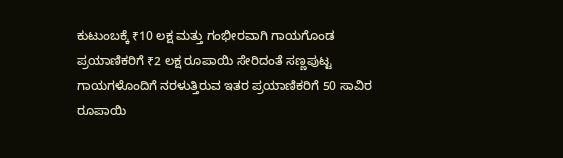ಕುಟುಂಬಕ್ಕೆ ₹10 ಲಕ್ಷ ಮತ್ತು ಗಂಭೀರವಾಗಿ ಗಾಯಗೊಂಡ ಪ್ರಯಾಣಿಕರಿಗೆ ₹2 ಲಕ್ಷ ರೂಪಾಯಿ ಸೇರಿದಂತೆ ಸಣ್ಣಪುಟ್ಟ ಗಾಯಗಳೊಂದಿಗೆ ನರಳುತ್ತಿರುವ ಇತರ ಪ್ರಯಾಣಿಕರಿಗೆ 50 ಸಾವಿರ ರೂಪಾಯಿ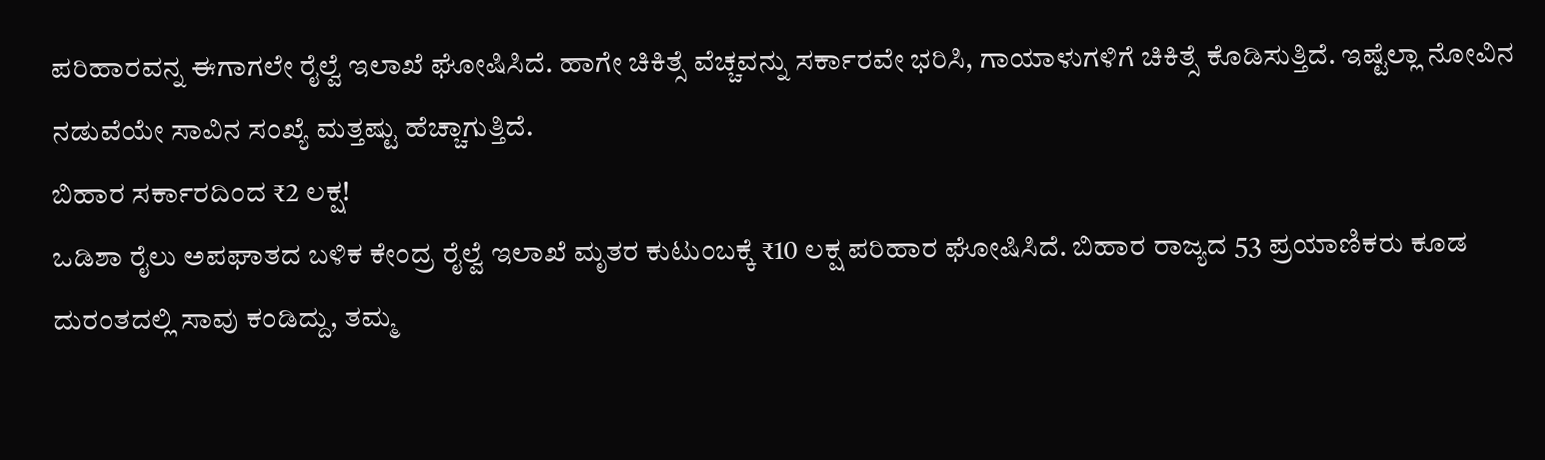ಪರಿಹಾರವನ್ನ ಈಗಾಗಲೇ ರೈಲ್ವೆ ಇಲಾಖೆ ಘೋಷಿಸಿದೆ. ಹಾಗೇ ಚಿಕಿತ್ಸೆ ವೆಚ್ಚವನ್ನು ಸರ್ಕಾರವೇ ಭರಿಸಿ, ಗಾಯಾಳುಗಳಿಗೆ ಚಿಕಿತ್ಸೆ ಕೊಡಿಸುತ್ತಿದೆ. ಇಷ್ಟೆಲ್ಲಾ ನೋವಿನ ನಡುವೆಯೇ ಸಾವಿನ ಸಂಖ್ಯೆ ಮತ್ತಷ್ಟು ಹೆಚ್ಚಾಗುತ್ತಿದೆ.
ಬಿಹಾರ ಸರ್ಕಾರದಿಂದ ₹2 ಲಕ್ಷ!
ಒಡಿಶಾ ರೈಲು ಅಪಘಾತದ ಬಳಿಕ ಕೇಂದ್ರ ರೈಲ್ವೆ ಇಲಾಖೆ ಮೃತರ ಕುಟುಂಬಕ್ಕೆ ₹10 ಲಕ್ಷ ಪರಿಹಾರ ಘೋಷಿಸಿದೆ. ಬಿಹಾರ ರಾಜ್ಯದ 53 ಪ್ರಯಾಣಿಕರು ಕೂಡ ದುರಂತದಲ್ಲಿ ಸಾವು ಕಂಡಿದ್ದು, ತಮ್ಮ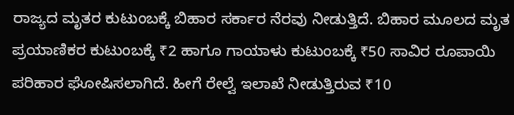ರಾಜ್ಯದ ಮೃತರ ಕುಟುಂಬಕ್ಕೆ ಬಿಹಾರ ಸರ್ಕಾರ ನೆರವು ನೀಡುತ್ತಿದೆ. ಬಿಹಾರ ಮೂಲದ ಮೃತ ಪ್ರಯಾಣಿಕರ ಕುಟುಂಬಕ್ಕೆ ₹2 ಹಾಗೂ ಗಾಯಾಳು ಕುಟುಂಬಕ್ಕೆ ₹50 ಸಾವಿರ ರೂಪಾಯಿ ಪರಿಹಾರ ಘೋಷಿಸಲಾಗಿದೆ. ಹೀಗೆ ರೇಲ್ವೆ ಇಲಾಖೆ ನೀಡುತ್ತಿರುವ ₹10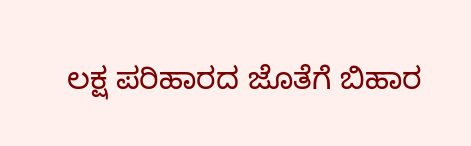ಲಕ್ಷ ಪರಿಹಾರದ ಜೊತೆಗೆ ಬಿಹಾರ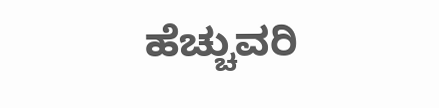ಹೆಚ್ಚುವರಿ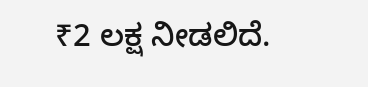₹2 ಲಕ್ಷ ನೀಡಲಿದೆ.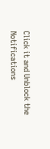Click it and Unblock the Notifications